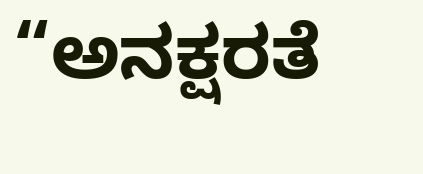“ಅನಕ್ಷರತೆ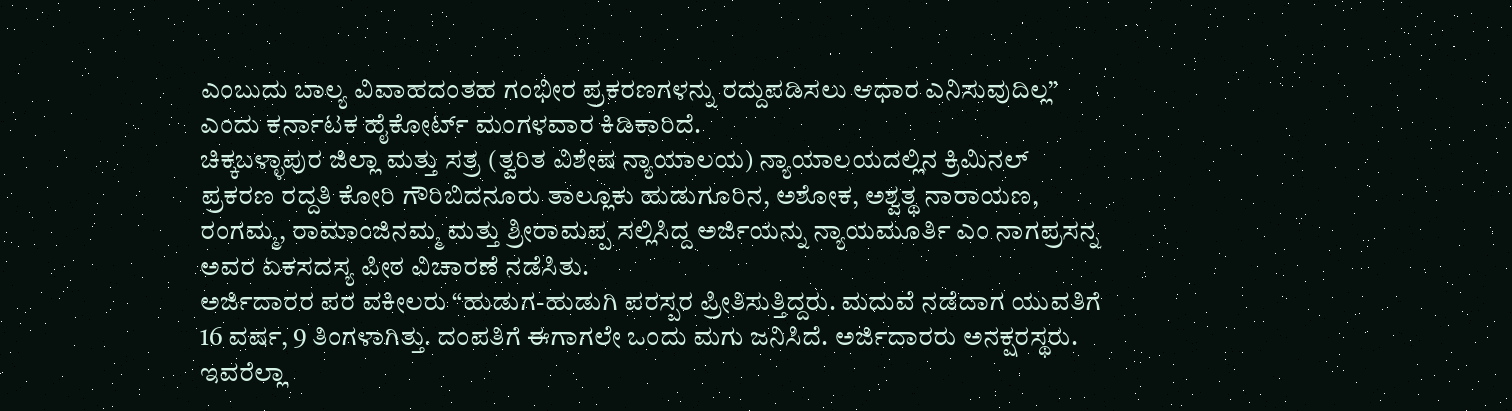ಎಂಬುದು ಬಾಲ್ಯ ವಿವಾಹದಂತಹ ಗಂಭೀರ ಪ್ರಕರಣಗಳನ್ನು ರದ್ದುಪಡಿಸಲು ಆಧಾರ ಎನಿಸುವುದಿಲ್ಲ” ಎಂದು ಕರ್ನಾಟಕ ಹೈಕೋರ್ಟ್ ಮಂಗಳವಾರ ಕಿಡಿಕಾರಿದೆ.
ಚಿಕ್ಕಬಳ್ಳಾಪುರ ಜಿಲ್ಲಾ ಮತ್ತು ಸತ್ರ (ತ್ವರಿತ ವಿಶೇಷ ನ್ಯಾಯಾಲಯ) ನ್ಯಾಯಾಲಯದಲ್ಲಿನ ಕ್ರಿಮಿನಲ್ ಪ್ರಕರಣ ರದ್ದತಿ ಕೋರಿ ಗೌರಿಬಿದನೂರು ತಾಲ್ಲೂಕು ಹುಡುಗೂರಿನ, ಅಶೋಕ, ಅಶ್ವತ್ಥ ನಾರಾಯಣ, ರಂಗಮ್ಮ, ರಾಮಾಂಜಿನಮ್ಮ ಮತ್ತು ಶ್ರೀರಾಮಪ್ಪ ಸಲ್ಲಿಸಿದ್ದ ಅರ್ಜಿಯನ್ನು ನ್ಯಾಯಮೂರ್ತಿ ಎಂ ನಾಗಪ್ರಸನ್ನ ಅವರ ಏಕಸದಸ್ಯ ಪೀಠ ವಿಚಾರಣೆ ನಡೆಸಿತು.
ಅರ್ಜಿದಾರರ ಪರ ವಕೀಲರು “ಹುಡುಗ-ಹುಡುಗಿ ಪರಸ್ಪರ ಪ್ರೀತಿಸುತ್ತಿದ್ದರು. ಮದುವೆ ನಡೆದಾಗ ಯುವತಿಗೆ 16 ವರ್ಷ, 9 ತಿಂಗಳಾಗಿತ್ತು. ದಂಪತಿಗೆ ಈಗಾಗಲೇ ಒಂದು ಮಗು ಜನಿಸಿದೆ. ಅರ್ಜಿದಾರರು ಅನಕ್ಷರಸ್ಥರು. ಇವರೆಲ್ಲಾ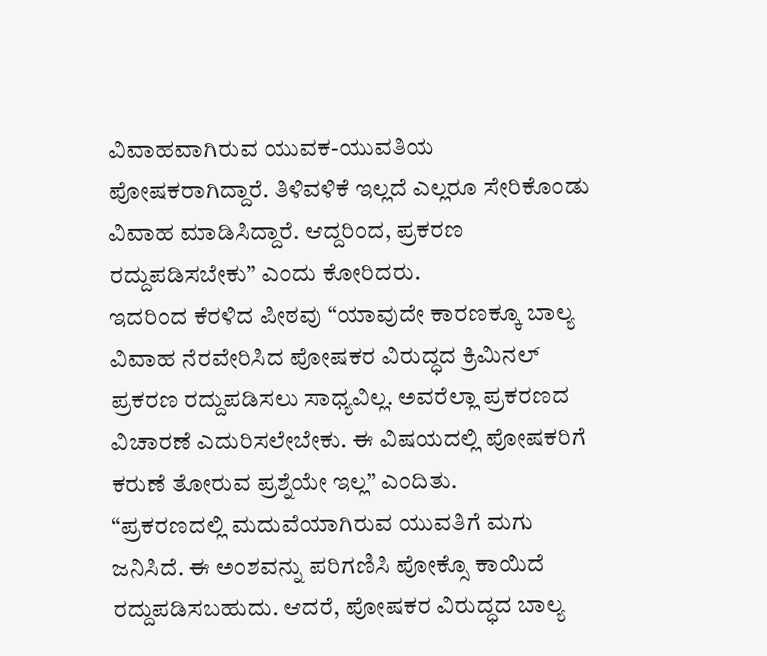ವಿವಾಹವಾಗಿರುವ ಯುವಕ-ಯುವತಿಯ ಪೋಷಕರಾಗಿದ್ದಾರೆ. ತಿಳಿವಳಿಕೆ ಇಲ್ಲದೆ ಎಲ್ಲರೂ ಸೇರಿಕೊಂಡು ವಿವಾಹ ಮಾಡಿಸಿದ್ದಾರೆ. ಆದ್ದರಿಂದ, ಪ್ರಕರಣ ರದ್ದುಪಡಿಸಬೇಕು” ಎಂದು ಕೋರಿದರು.
ಇದರಿಂದ ಕೆರಳಿದ ಪೀಠವು “ಯಾವುದೇ ಕಾರಣಕ್ಕೂ ಬಾಲ್ಯ ವಿವಾಹ ನೆರವೇರಿಸಿದ ಪೋಷಕರ ವಿರುದ್ಧದ ಕ್ರಿಮಿನಲ್ ಪ್ರಕರಣ ರದ್ದುಪಡಿಸಲು ಸಾಧ್ಯವಿಲ್ಲ. ಅವರೆಲ್ಲಾ ಪ್ರಕರಣದ ವಿಚಾರಣೆ ಎದುರಿಸಲೇಬೇಕು. ಈ ವಿಷಯದಲ್ಲಿ ಪೋಷಕರಿಗೆ ಕರುಣೆ ತೋರುವ ಪ್ರಶ್ನೆಯೇ ಇಲ್ಲ” ಎಂದಿತು.
“ಪ್ರಕರಣದಲ್ಲಿ ಮದುವೆಯಾಗಿರುವ ಯುವತಿಗೆ ಮಗು ಜನಿಸಿದೆ. ಈ ಅಂಶವನ್ನು ಪರಿಗಣಿಸಿ ಪೋಕ್ಸೊ ಕಾಯಿದೆ ರದ್ದುಪಡಿಸಬಹುದು. ಆದರೆ, ಪೋಷಕರ ವಿರುದ್ಧದ ಬಾಲ್ಯ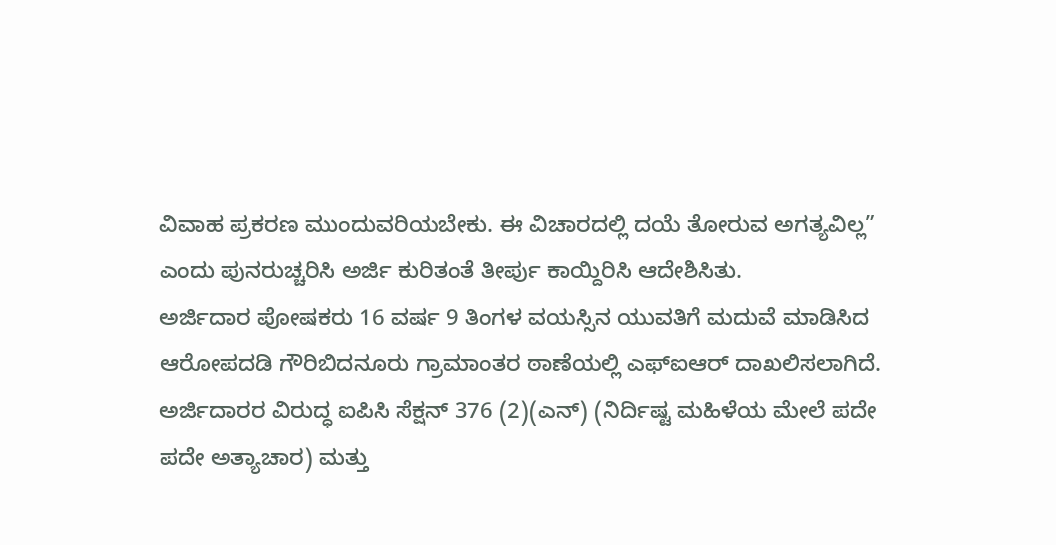ವಿವಾಹ ಪ್ರಕರಣ ಮುಂದುವರಿಯಬೇಕು. ಈ ವಿಚಾರದಲ್ಲಿ ದಯೆ ತೋರುವ ಅಗತ್ಯವಿಲ್ಲ” ಎಂದು ಪುನರುಚ್ಚರಿಸಿ ಅರ್ಜಿ ಕುರಿತಂತೆ ತೀರ್ಪು ಕಾಯ್ದಿರಿಸಿ ಆದೇಶಿಸಿತು.
ಅರ್ಜಿದಾರ ಪೋಷಕರು 16 ವರ್ಷ 9 ತಿಂಗಳ ವಯಸ್ಸಿನ ಯುವತಿಗೆ ಮದುವೆ ಮಾಡಿಸಿದ ಆರೋಪದಡಿ ಗೌರಿಬಿದನೂರು ಗ್ರಾಮಾಂತರ ಠಾಣೆಯಲ್ಲಿ ಎಫ್ಐಆರ್ ದಾಖಲಿಸಲಾಗಿದೆ. ಅರ್ಜಿದಾರರ ವಿರುದ್ಧ ಐಪಿಸಿ ಸೆಕ್ಷನ್ 376 (2)(ಎನ್) (ನಿರ್ದಿಷ್ಟ ಮಹಿಳೆಯ ಮೇಲೆ ಪದೇ ಪದೇ ಅತ್ಯಾಚಾರ) ಮತ್ತು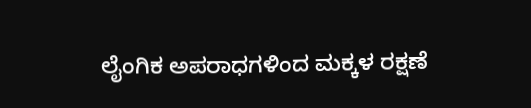ಲೈಂಗಿಕ ಅಪರಾಧಗಳಿಂದ ಮಕ್ಕಳ ರಕ್ಷಣೆ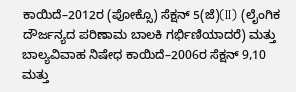ಕಾಯಿದೆ–2012ರ (ಪೋಕ್ಸೊ) ಸೆಕ್ಷನ್ 5(ಜೆ)(II) (ಲೈಂಗಿಕ ದೌರ್ಜನ್ಯದ ಪರಿಣಾಮ ಬಾಲಕಿ ಗರ್ಭಿಣಿಯಾದರೆ) ಮತ್ತು ಬಾಲ್ಯವಿವಾಹ ನಿಷೇಧ ಕಾಯಿದೆ–2006ರ ಸೆಕ್ಷನ್ 9,10 ಮತ್ತು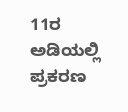11ರ ಅಡಿಯಲ್ಲಿ ಪ್ರಕರಣ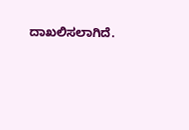ದಾಖಲಿಸಲಾಗಿದೆ.